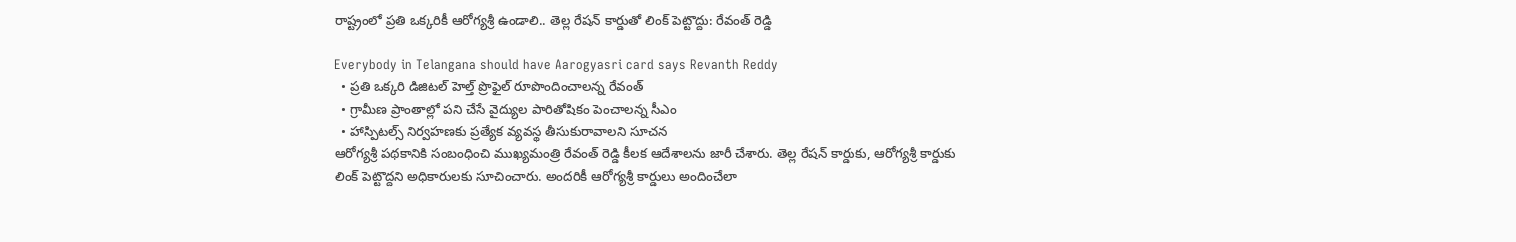రాష్ట్రంలో ప్రతి ఒక్కరికీ ఆరోగ్యశ్రీ ఉండాలి.. తెల్ల రేషన్ కార్డుతో లింక్ పెట్టొద్దు: రేవంత్ రెడ్డి

Everybody in Telangana should have Aarogyasri card says Revanth Reddy
  • ప్రతి ఒక్కరి డిజిటల్ హెల్త్ ప్రొఫైల్ రూపొందించాలన్న రేవంత్
  • గ్రామీణ ప్రాంతాల్లో పని చేసే వైద్యుల పారితోషికం పెంచాలన్న సీఎం
  • హాస్పిటల్స్ నిర్వహణకు ప్రత్యేక వ్యవస్థ తీసుకురావాలని సూచన
ఆరోగ్యశ్రీ పథకానికి సంబంధించి ముఖ్యమంత్రి రేవంత్ రెడ్డి కీలక ఆదేశాలను జారీ చేశారు. తెల్ల రేషన్ కార్డుకు, ఆరోగ్యశ్రీ కార్డుకు లింక్ పెట్టొద్దని అధికారులకు సూచించారు. అందరికీ ఆరోగ్యశ్రీ కార్డులు అందించేలా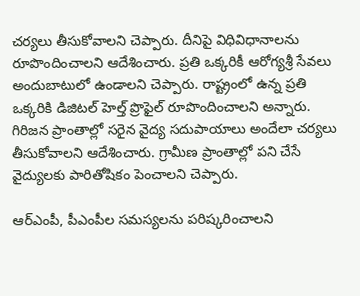చర్యలు తీసుకోవాలని చెప్పారు. దీనిపై విధివిధానాలను రూపొందించాలని ఆదేశించారు. ప్రతి ఒక్కరికీ ఆరోగ్యశ్రీ సేవలు అందుబాటులో ఉండాలని చెప్పారు. రాష్ట్రంలో ఉన్న ప్రతి ఒక్కరికి డిజిటల్ హెల్త్ ప్రొఫైల్ రూపొందించాలని అన్నారు. గిరిజన ప్రాంతాల్లో సరైన వైద్య సదుపాయాలు అందేలా చర్యలు తీసుకోవాలని ఆదేశించారు. గ్రామీణ ప్రాంతాల్లో పని చేసే వైద్యులకు పారితోషికం పెంచాలని చెప్పారు.

ఆర్ఎంపీ, పీఎంపీల సమస్యలను పరిష్కరించాలని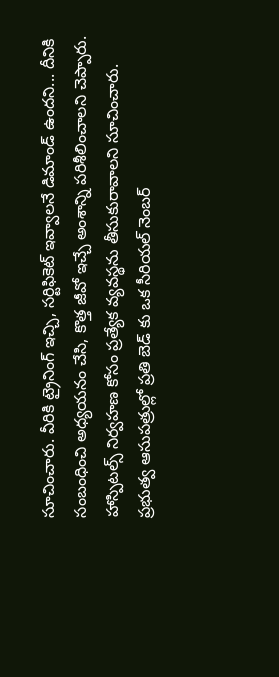సూచించారు. వీరికి ట్రైనింగ్ ఇచ్చి, సర్టిఫికెట్ ఇవ్వాలనే డిమాండ్ ఉందని... దీనికి సంబంధించి అధ్యయనం చేసి, కొత్త జీవో ఇచ్చే అంశాన్ని పరిశీలించాలని చెప్పారు. హాస్పిటల్స్ నిర్వహణ కోసం ప్రత్యేక వ్యవస్థను తీసుకురావాలని సూచించారు. ప్రభుత్వ ఆసుపత్రుల్లో ప్రతి బెడ్ కు ఒక సీరియల్ నెంబర్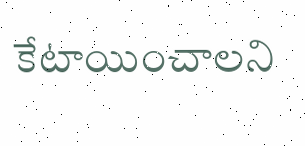కేటాయించాలని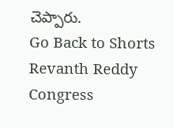చెప్పారు.
Go Back to Shorts
Revanth Reddy
Congress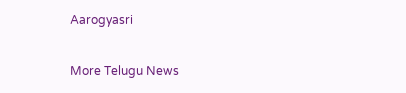Aarogyasri

More Telugu News